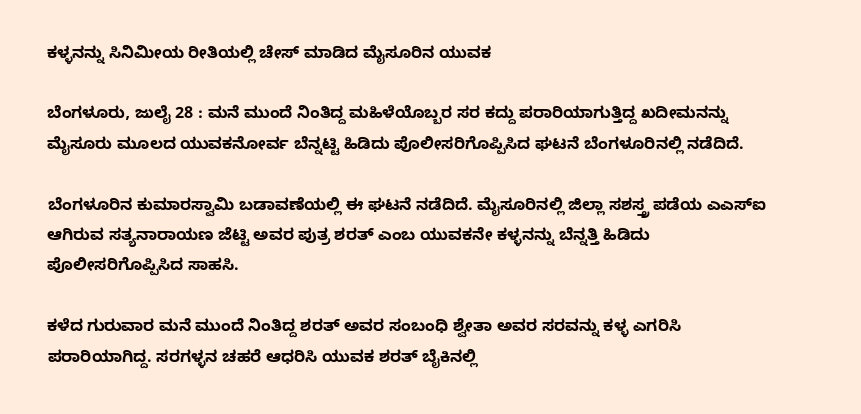ಕಳ್ಳನನ್ನು ಸಿನಿಮೀಯ ರೀತಿಯಲ್ಲಿ ಚೇಸ್‌ ಮಾಡಿದ ಮೈಸೂರಿನ ಯುವಕ

ಬೆಂಗಳೂರು, ಜುಲೈ 28 : ಮನೆ ಮುಂದೆ ನಿಂತಿದ್ದ ಮಹಿಳೆಯೊಬ್ಬರ ಸರ ಕದ್ದು ಪರಾರಿಯಾಗುತ್ತಿದ್ದ ಖದೀಮನನ್ನು ಮೈಸೂರು ಮೂಲದ ಯುವಕನೋರ್ವ ಬೆನ್ನಟ್ಟಿ ಹಿಡಿದು ಪೊಲೀಸರಿಗೊಪ್ಪಿಸಿದ ಘಟನೆ ಬೆಂಗಳೂರಿನಲ್ಲಿ ನಡೆದಿದೆ.

ಬೆಂಗಳೂರಿನ ಕುಮಾರಸ್ವಾಮಿ ಬಡಾವಣೆಯಲ್ಲಿ ಈ ಘಟನೆ ನಡೆದಿದೆ. ಮೈಸೂರಿನಲ್ಲಿ ಜಿಲ್ಲಾ ಸಶಸ್ತ್ರ ಪಡೆಯ ಎಎಸ್‍ಐ ಆಗಿರುವ ಸತ್ಯನಾರಾಯಣ ಜೆಟ್ಟಿ ಅವರ ಪುತ್ರ ಶರತ್ ಎಂಬ ಯುವಕನೇ ಕಳ್ಳನನ್ನು ಬೆನ್ನತ್ತಿ ಹಿಡಿದು ಪೊಲೀಸರಿಗೊಪ್ಪಿಸಿದ ಸಾಹಸಿ.

ಕಳೆದ ಗುರುವಾರ ಮನೆ ಮುಂದೆ ನಿಂತಿದ್ದ ಶರತ್ ಅವರ ಸಂಬಂಧಿ ಶ್ವೇತಾ ಅವರ ಸರವನ್ನು ಕಳ್ಳ ಎಗರಿಸಿ ಪರಾರಿಯಾಗಿದ್ದ. ಸರಗಳ್ಳನ ಚಹರೆ ಆಧರಿಸಿ ಯುವಕ ಶರತ್ ಬೈಕಿನಲ್ಲಿ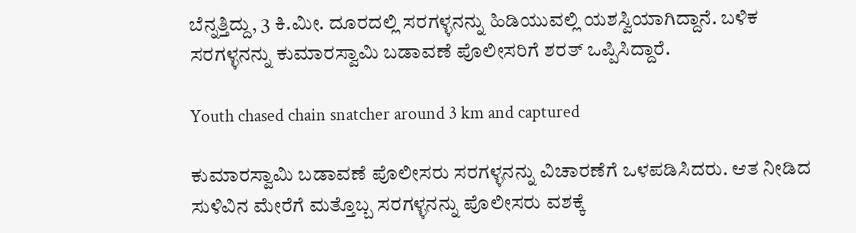ಬೆನ್ನತ್ತಿದ್ದು, 3 ಕಿ.ಮೀ. ದೂರದಲ್ಲಿ ಸರಗಳ್ಳನನ್ನು ಹಿಡಿಯುವಲ್ಲಿ ಯಶಸ್ವಿಯಾಗಿದ್ದಾನೆ. ಬಳಿಕ ಸರಗಳ್ಳನನ್ನು ಕುಮಾರಸ್ವಾಮಿ ಬಡಾವಣೆ ಪೊಲೀಸರಿಗೆ ಶರತ್ ಒಪ್ಪಿಸಿದ್ದಾರೆ.

Youth chased chain snatcher around 3 km and captured

ಕುಮಾರಸ್ವಾಮಿ ಬಡಾವಣೆ ಪೊಲೀಸರು ಸರಗಳ್ಳನನ್ನು ವಿಚಾರಣೆಗೆ ಒಳಪಡಿಸಿದರು. ಆತ ನೀಡಿದ ಸುಳಿವಿನ ಮೇರೆಗೆ ಮತ್ತೊಬ್ಬ ಸರಗಳ್ಳನನ್ನು ಪೊಲೀಸರು ವಶಕ್ಕೆ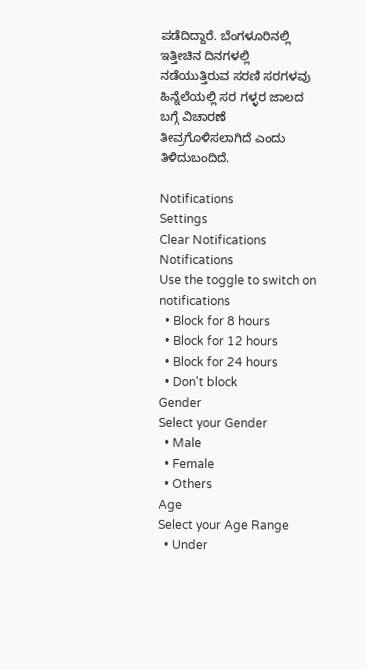ಪಡೆದಿದ್ದಾರೆ. ಬೆಂಗಳೂರಿನಲ್ಲಿ ಇತ್ತೀಚಿನ ದಿನಗಳಲ್ಲಿ ನಡೆಯುತ್ತಿರುವ ಸರಣಿ ಸರಗಳವು ಹಿನ್ನೆಲೆಯಲ್ಲಿ ಸರ ಗಳ್ಳರ ಜಾಲದ ಬಗ್ಗೆ ವಿಚಾರಣೆ ತೀವ್ರಗೊಳಿಸಲಾಗಿದೆ ಎಂದು ತಿಳಿದುಬಂದಿದೆ.

Notifications
Settings
Clear Notifications
Notifications
Use the toggle to switch on notifications
  • Block for 8 hours
  • Block for 12 hours
  • Block for 24 hours
  • Don't block
Gender
Select your Gender
  • Male
  • Female
  • Others
Age
Select your Age Range
  • Under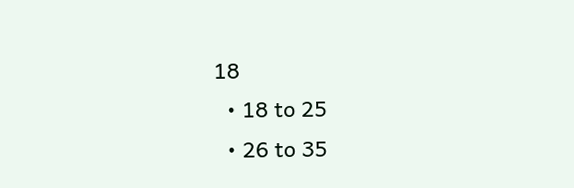18
  • 18 to 25
  • 26 to 35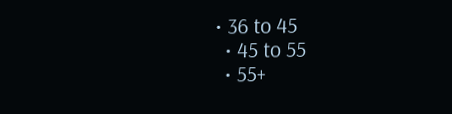• 36 to 45
  • 45 to 55
  • 55+